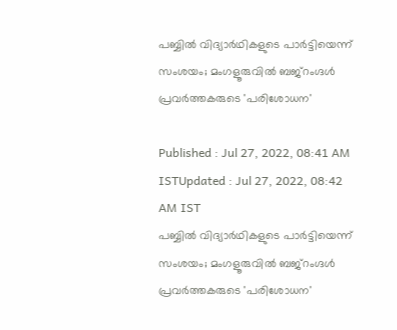പബ്ബിൽ വിദ്യാർഥികളുടെ പാർട്ടിയെന്ന് സംശയം; മംഗളൂരുവിൽ ബജ്റംഗ്ദൾ പ്രവർത്തകരുടെ 'പരിശോധന'

Published : Jul 27, 2022, 08:41 AM ISTUpdated : Jul 27, 2022, 08:42 AM IST
പബ്ബിൽ വിദ്യാർഥികളുടെ പാർട്ടിയെന്ന് സംശയം; മംഗളൂരുവിൽ ബജ്റംഗ്ദൾ പ്രവർത്തകരുടെ 'പരിശോധന'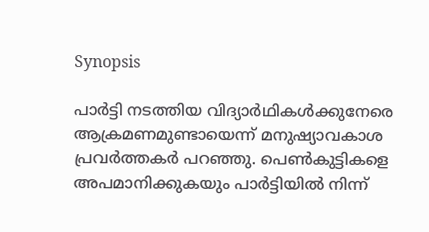Synopsis

പാർട്ടി ന‌ടത്തിയ വിദ്യാർഥികൾക്കുനേരെ ആക്രമണമുണ്ടായെന്ന് മനുഷ്യാവകാശ പ്രവർത്തകർ പറഞ്ഞു. പെൺകുട്ടികളെ അപമാനിക്കുകയും പാർട്ടിയിൽ നിന്ന്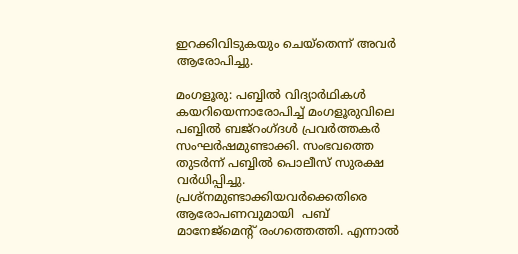ഇറക്കിവിടുകയും ചെയ്തെന്ന് അവർ ആരോപിച്ചു.

മംഗളൂരു: പബ്ബിൽ വിദ്യാർഥികൾ കയറിയെന്നാരോപിച്ച് മംഗളൂരുവിലെ പബ്ബിൽ ബജ്‌റംഗ്ദൾ പ്രവർത്തകർ സംഘർഷമുണ്ടാക്കി. സംഭവത്തെ തുടർന്ന് പബ്ബിൽ പൊലീസ് സുരക്ഷ വർധിപ്പിച്ചു. പ്രശ്നമുണ്ടാക്കിയവർക്കെതിരെ ആരോപണവുമായി  പബ് മാനേജ്‌മെന്റ് രംഗത്തെത്തി. എന്നാൽ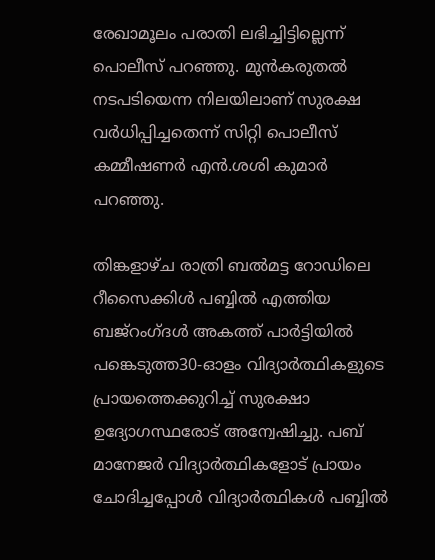രേഖാമൂലം പരാതി ലഭിച്ചിട്ടില്ലെന്ന് പൊലീസ് പറഞ്ഞു. മുൻകരുതൽ നടപടിയെന്ന നിലയിലാണ് സുരക്ഷ വർധിപ്പിച്ചതെന്ന് സിറ്റി പൊലീസ് കമ്മീഷണർ എൻ.ശശി കുമാർ പറഞ്ഞു.

തിങ്കളാഴ്‌ച രാത്രി ബൽമട്ട റോഡിലെ റീസൈക്കിൾ പബ്ബിൽ എത്തിയ ബജ്‌റംഗ്ദൾ അകത്ത് പാർട്ടിയിൽ പങ്കെടുത്ത30-ഓളം വിദ്യാർത്ഥികളുടെ പ്രായത്തെക്കുറിച്ച് സുരക്ഷാ ഉദ്യോഗസ്ഥരോട് അന്വേഷിച്ചു. പബ് മാനേജർ വിദ്യാർത്ഥികളോട് പ്രായം ചോദിച്ചപ്പോൾ വിദ്യാർത്ഥികൾ പബ്ബിൽ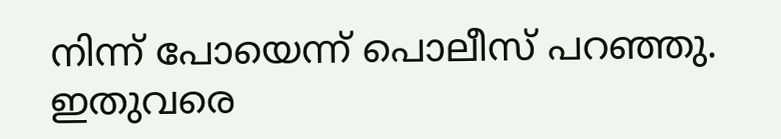നിന്ന് പോയെന്ന് പൊലീസ് പറഞ്ഞു. ഇതുവരെ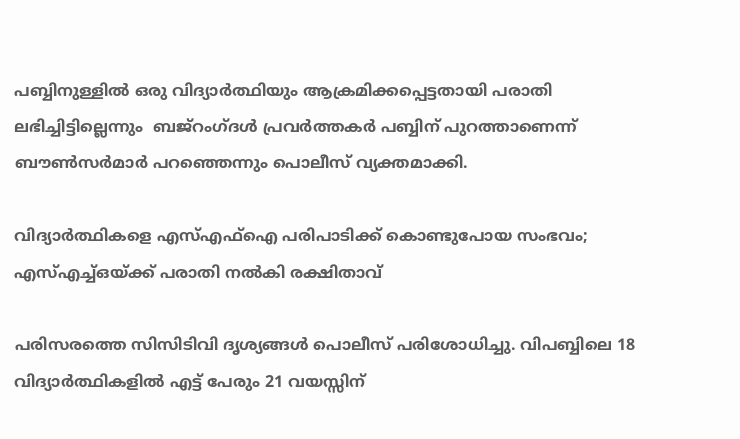പബ്ബിനുള്ളിൽ ഒരു വിദ്യാർത്ഥിയും ആക്രമിക്കപ്പെട്ടതായി പരാതി ലഭിച്ചിട്ടില്ലെന്നും  ബജ്റംഗ്ദൾ പ്രവർത്തകർ പബ്ബിന് പുറത്താണെന്ന് ബൗൺസർമാർ പറഞ്ഞെന്നും പൊലീസ് വ്യക്തമാക്കി.

വിദ്യാർത്ഥികളെ എസ്എഫ്ഐ പരിപാടിക്ക് കൊണ്ടുപോയ സംഭവം; എസ്എച്ച്ഒയ്ക്ക് പരാതി നൽകി രക്ഷിതാവ്

പരിസരത്തെ സിസിടിവി ദൃശ്യങ്ങൾ പൊലീസ് പരിശോധിച്ചു. വിപബ്ബിലെ 18 വിദ്യാർത്ഥികളിൽ എട്ട് പേരും 21 വയസ്സിന്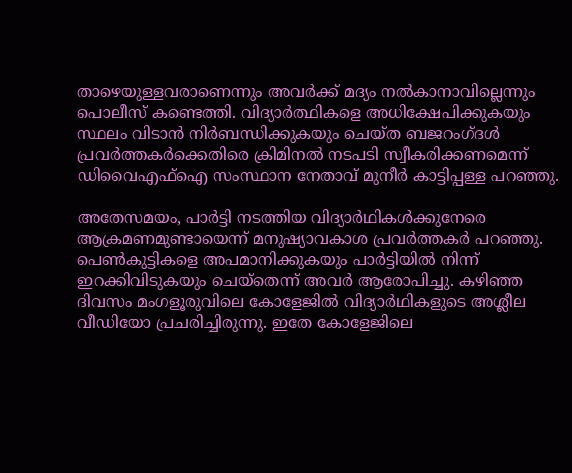താഴെയുള്ളവരാണെന്നും അവർക്ക് മദ്യം നൽകാനാവില്ലെന്നും പൊലീസ് കണ്ടെത്തി. വിദ്യാർത്ഥികളെ അധിക്ഷേപിക്കുകയും സ്ഥലം വിടാൻ നിർബന്ധിക്കുകയും ചെയ്ത ബജറംഗ്ദൾ പ്രവർത്തകർക്കെതിരെ ക്രിമിനൽ നടപടി സ്വീകരിക്കണമെന്ന് ഡിവൈഎഫ്ഐ സംസ്ഥാന നേതാവ് മുനീർ കാട്ടിപ്പള്ള പറഞ്ഞു.

അതേസമയം, പാർട്ടി ന‌ടത്തിയ വിദ്യാർഥികൾക്കുനേരെ ആക്രമണമുണ്ടായെന്ന് മനുഷ്യാവകാശ പ്രവർത്തകർ പറഞ്ഞു. പെൺകുട്ടികളെ അപമാനിക്കുകയും പാർട്ടിയിൽ നിന്ന് ഇറക്കിവിടുകയും ചെയ്തെന്ന് അവർ ആരോപിച്ചു. കഴിഞ്ഞ ദിവസം മംഗളൂരുവിലെ കോളേജിൽ വിദ്യാർഥികളുടെ അശ്ലീല വീഡിയോ പ്രചരിച്ചിരുന്നു. ഇതേ കോളേജിലെ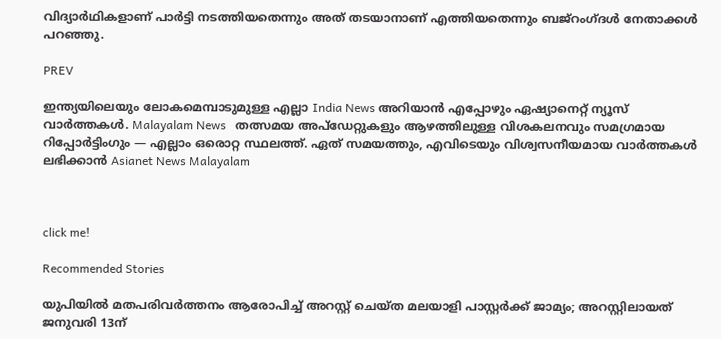വിദ്യാർഥികളാണ് പാർട്ടി നടത്തിയതെന്നും അത് തട‌യാനാണ് എത്തിയതെന്നും ബജ്റംഗ്ദൾ നേതാക്കൾ പറഞ്ഞു.

PREV

ഇന്ത്യയിലെയും ലോകമെമ്പാടുമുള്ള എല്ലാ India News അറിയാൻ എപ്പോഴും ഏഷ്യാനെറ്റ് ന്യൂസ് വാർത്തകൾ. Malayalam News   തത്സമയ അപ്‌ഡേറ്റുകളും ആഴത്തിലുള്ള വിശകലനവും സമഗ്രമായ റിപ്പോർട്ടിംഗും — എല്ലാം ഒരൊറ്റ സ്ഥലത്ത്. ഏത് സമയത്തും, എവിടെയും വിശ്വസനീയമായ വാർത്തകൾ ലഭിക്കാൻ Asianet News Malayalam



click me!

Recommended Stories

യുപിയിൽ മതപരിവർത്തനം ആരോപിച്ച് അറസ്റ്റ് ചെയ്ത മലയാളി പാസ്റ്റർക്ക് ജാമ്യം‌; അറസ്റ്റിലായത് ജനുവരി 13ന്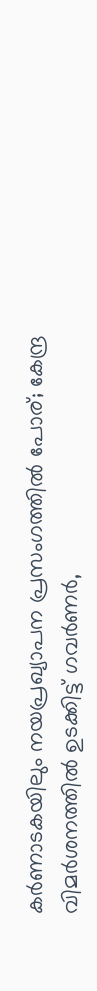കർണാടകയിലും നയപ്രഖ്യാപന പ്രസംഗത്തിൽ പോര്; കേന്ദ്ര വിമർശനത്തിൽ ഉടക്കിട്ട് ഗവർണർ,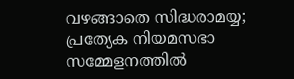വഴങ്ങാതെ സിദ്ധരാമയ്യ; പ്രത്യേക നിയമസഭാ സമ്മേളനത്തിൽ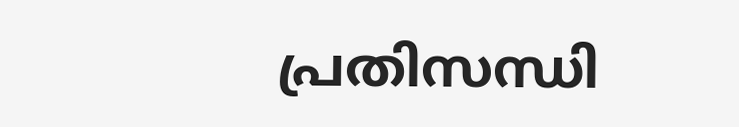പ്രതിസന്ധി